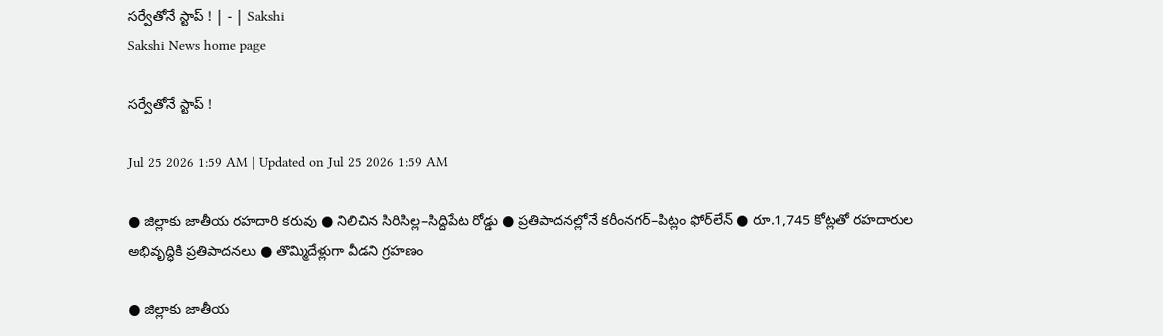సర్వేతోనే స్టాప్ ! | - | Sakshi
Sakshi News home page

సర్వేతోనే స్టాప్ !

Jul 25 2026 1:59 AM | Updated on Jul 25 2026 1:59 AM

● జిల్లాకు జాతీయ రహదారి కరువు ● నిలిచిన సిరిసిల్ల–సిద్దిపేట రోడ్డు ● ప్రతిపాదనల్లోనే కరీంనగర్‌–పిట్లం ఫోర్‌లేన్‌ ● రూ.1,745 కోట్లతో రహదారుల అభివృద్ధికి ప్రతిపాదనలు ● తొమ్మిదేళ్లుగా వీడని గ్రహణం

● జిల్లాకు జాతీయ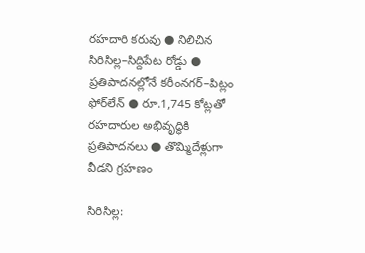రహదారి కరువు ● నిలిచిన సిరిసిల్ల–సిద్దిపేట రోడ్డు ● ప్రతిపాదనల్లోనే కరీంనగర్‌–పిట్లం ఫోర్‌లేన్‌ ● రూ.1,745 కోట్లతో రహదారుల అభివృద్ధికి ప్రతిపాదనలు ● తొమ్మిదేళ్లుగా వీడని గ్రహణం

సిరిసిల్ల: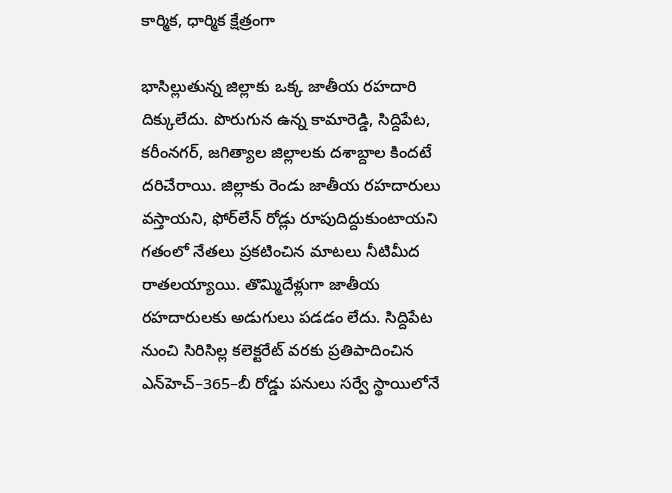కార్మిక, ధార్మిక క్షేత్రంగా

భాసిల్లుతున్న జిల్లాకు ఒక్క జాతీయ రహదారి దిక్కులేదు. పొరుగున ఉన్న కామారెడ్డి, సిద్దిపేట, కరీంనగర్‌, జగిత్యాల జిల్లాలకు దశాబ్దాల కిందటే దరిచేరాయి. జిల్లాకు రెండు జాతీయ రహదారులు వస్తాయని, ఫోర్‌లేన్‌ రోడ్లు రూపుదిద్దుకుంటాయని గతంలో నేతలు ప్రకటించిన మాటలు నీటిమీద రాతలయ్యాయి. తొమ్మిదేళ్లుగా జాతీయ రహదారులకు అడుగులు పడడం లేదు. సిద్దిపేట నుంచి సిరిసిల్ల కలెక్టరేట్‌ వరకు ప్రతిపాదించిన ఎన్‌హెచ్‌–365–బీ రోడ్డు పనులు సర్వే స్థాయిలోనే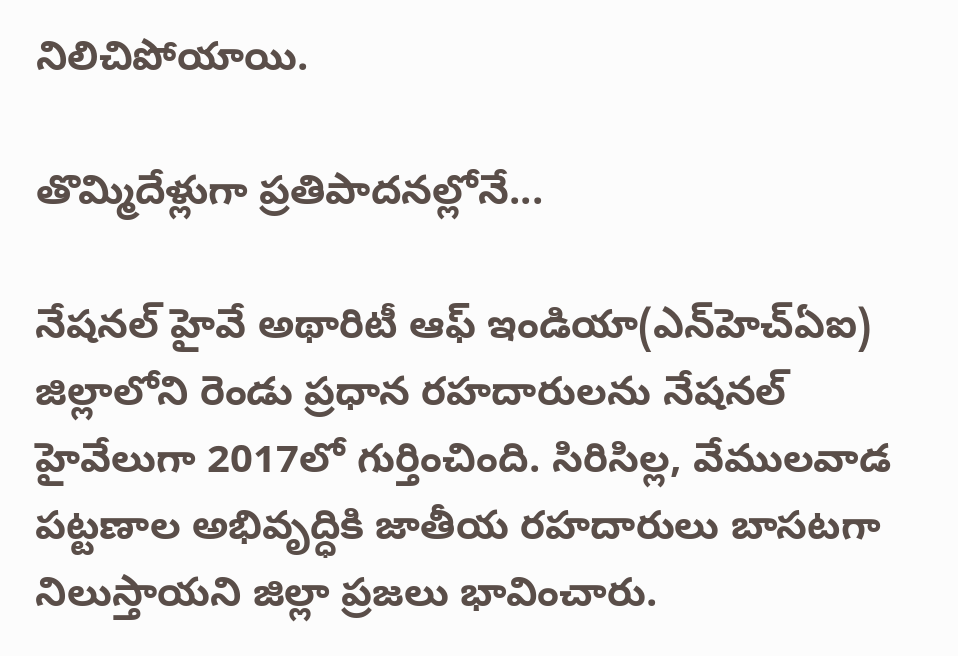నిలిచిపోయాయి.

తొమ్మిదేళ్లుగా ప్రతిపాదనల్లోనే...

నేషనల్‌ హైవే అథారిటీ ఆఫ్‌ ఇండియా(ఎన్‌హెచ్‌ఏఐ) జిల్లాలోని రెండు ప్రధాన రహదారులను నేషనల్‌ హైవేలుగా 2017లో గుర్తించింది. సిరిసిల్ల, వేములవాడ పట్టణాల అభివృద్ధికి జాతీయ రహదారులు బాసటగా నిలుస్తాయని జిల్లా ప్రజలు భావించారు.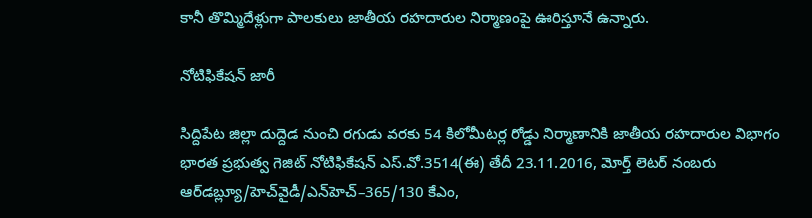కానీ తొమ్మిదేళ్లుగా పాలకులు జాతీయ రహదారుల నిర్మాణంపై ఊరిస్తూనే ఉన్నారు.

నోటిఫికేషన్‌ జారీ

సిద్దిపేట జిల్లా దుద్దెడ నుంచి రగుడు వరకు 54 కిలోమీటర్ల రోడ్డు నిర్మాణానికి జాతీయ రహదారుల విభాగం భారత ప్రభుత్వ గెజిట్‌ నోటిఫికేషన్‌ ఎస్‌.వో.3514(ఈ) తేదీ 23.11.2016, మోర్త్‌ లెటర్‌ నంబరు ఆర్‌డబ్ల్యూ/హెచ్‌వైడీ/ఎన్‌హెచ్‌–365/130 కేఎం,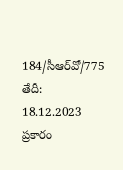184/సీఆర్‌వో/775 తేదీ: 18.12.2023 ప్రకారం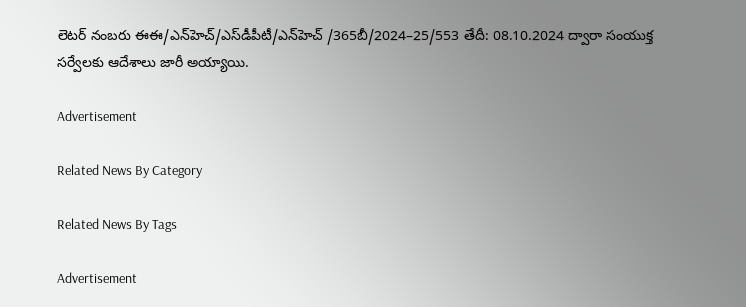లెటర్‌ నంబరు ఈఈ/ఎన్‌హెచ్‌/ఎస్‌డీపీటీ/ఎన్‌హెచ్‌ /365బీ/2024–25/553 తేదీ: 08.10.2024 ద్వారా సంయుక్త సర్వేలకు ఆదేశాలు జారీ అయ్యాయి.

Advertisement

Related News By Category

Related News By Tags

Advertisement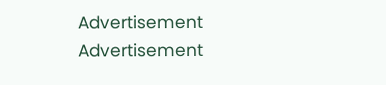Advertisement
Advertisement